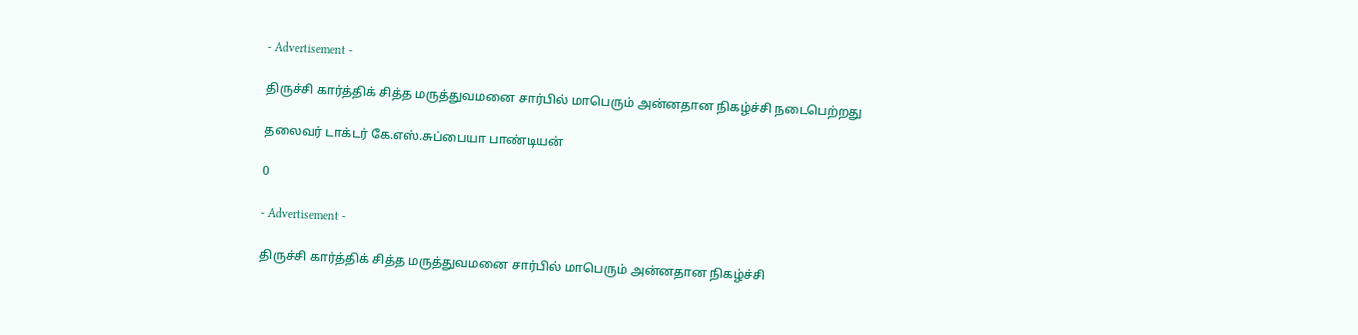- Advertisement -

திருச்சி கார்த்திக் சித்த மருத்துவமனை சார்பில் மாபெரும் அன்னதான நிகழ்ச்சி நடைபெற்றது

தலைவர் டாக்டர் கே.எஸ்.சுப்பையா பாண்டியன்

0

- Advertisement -

திருச்சி கார்த்திக் சித்த மருத்துவமனை சார்பில் மாபெரும் அன்னதான நிகழ்ச்சி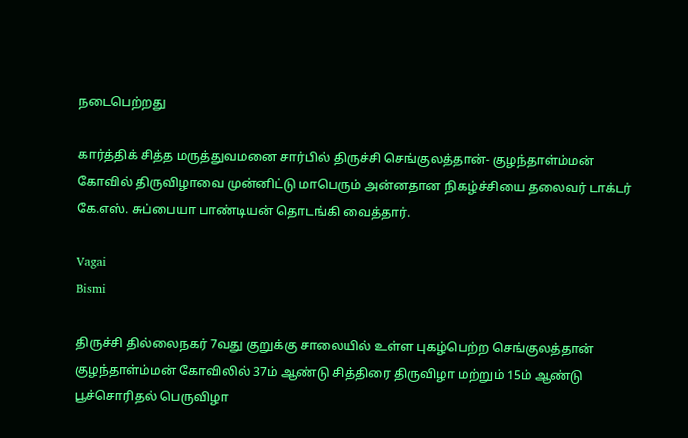நடைபெற்றது

கார்த்திக் சித்த மருத்துவமனை சார்பில் திருச்சி செங்குலத்தான்- குழந்தாள்ம்மன் கோவில் திருவிழாவை முன்னிட்டு மாபெரும் அன்னதான நிகழ்ச்சியை தலைவர் டாக்டர் கே.எஸ். சுப்பையா பாண்டியன் தொடங்கி வைத்தார்.

Vagai
Bismi

திருச்சி தில்லைநகர் 7வது குறுக்கு சாலையில் உள்ள புகழ்பெற்ற செங்குலத்தான் குழந்தாள்ம்மன் கோவிலில் 37ம் ஆண்டு சித்திரை திருவிழா மற்றும் 15ம் ஆண்டு பூச்சொரிதல் பெருவிழா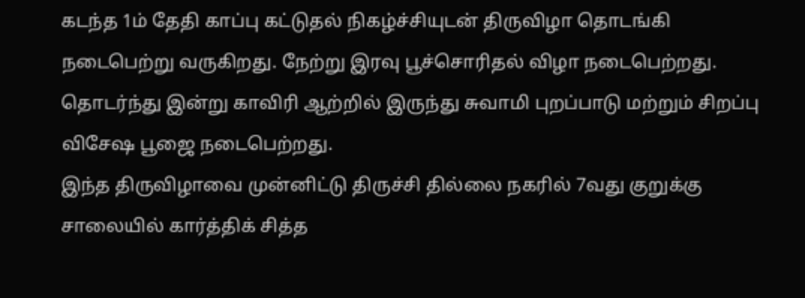கடந்த 1ம் தேதி காப்பு கட்டுதல் நிகழ்ச்சியுடன் திருவிழா தொடங்கி நடைபெற்று வருகிறது. நேற்று இரவு பூச்சொரிதல் விழா நடைபெற்றது. தொடர்ந்து இன்று காவிரி ஆற்றில் இருந்து சுவாமி புறப்பாடு மற்றும் சிறப்பு விசேஷ பூஜை நடைபெற்றது.
இந்த திருவிழாவை முன்னிட்டு திருச்சி தில்லை நகரில் 7வது குறுக்கு சாலையில் கார்த்திக் சித்த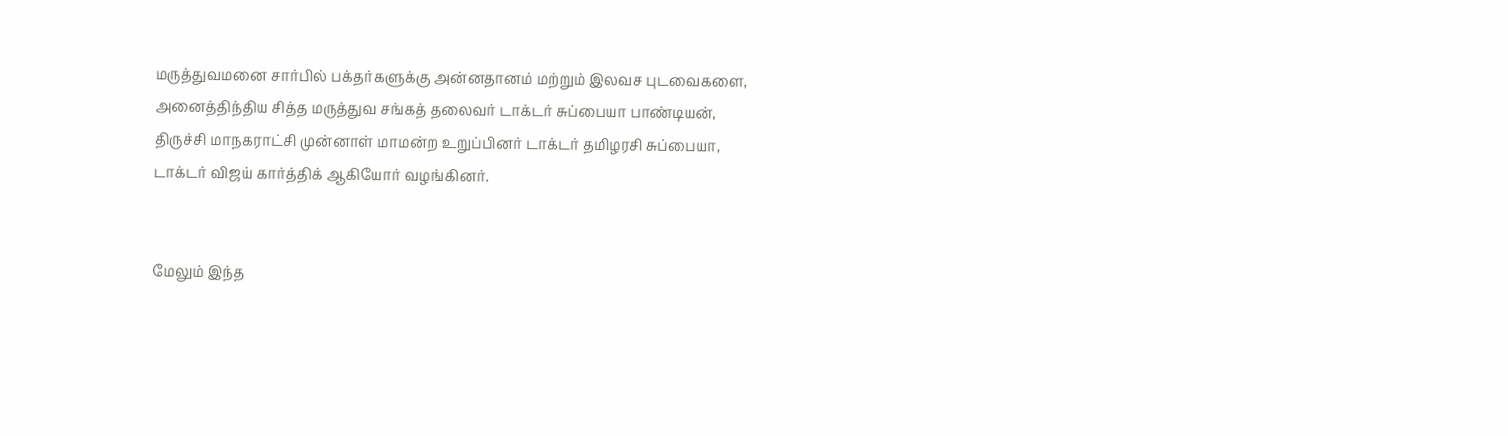மருத்துவமனை சார்பில் பக்தர்களுக்கு அன்னதானம் மற்றும் இலவச புடவைகளை,
அனைத்திந்திய சித்த மருத்துவ சங்கத் தலைவர் டாக்டர் சுப்பையா பாண்டியன், திருச்சி மாநகராட்சி முன்னாள் மாமன்ற உறுப்பினர் டாக்டர் தமிழரசி சுப்பையா, டாக்டர் விஜய் கார்த்திக் ஆகியோர் வழங்கினர்.


மேலும் இந்த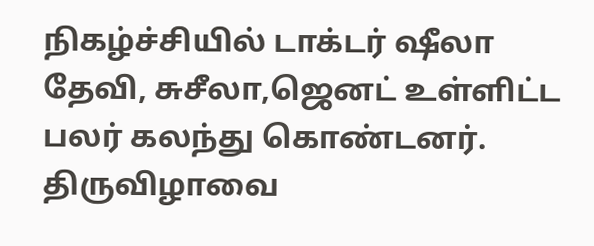நிகழ்ச்சியில் டாக்டர் ஷீலா தேவி, சுசீலா,ஜெனட் உள்ளிட்ட பலர் கலந்து கொண்டனர். திருவிழாவை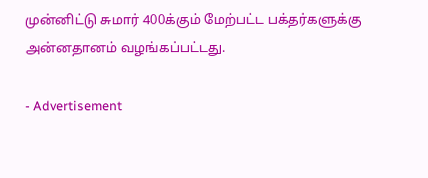முன்னிட்டு சுமார் 400க்கும் மேற்பட்ட பக்தர்களுக்கு அன்னதானம் வழங்கப்பட்டது.

- Advertisement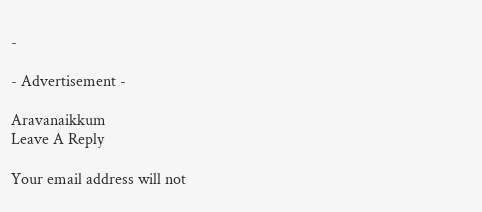-

- Advertisement -

Aravanaikkum
Leave A Reply

Your email address will not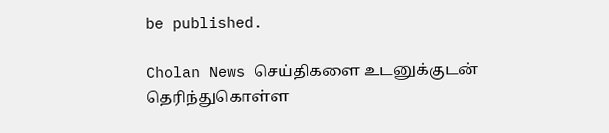be published.

Cholan News செய்திகளை உடனுக்குடன் தெரிந்துகொள்ள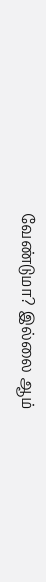வேண்டுமா? இல்லை ஆம்